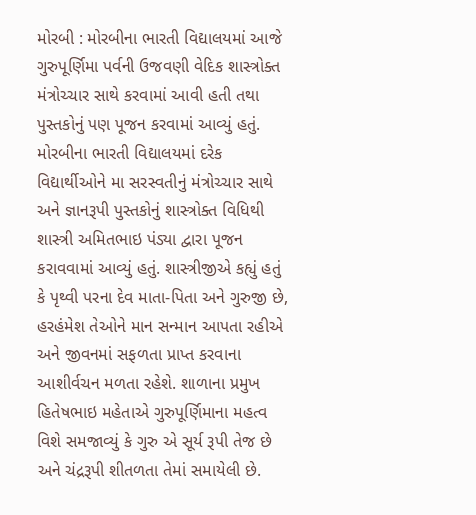મોરબી : મોરબીના ભારતી વિદ્યાલયમાં આજે ગુરુપૂર્ણિમા પર્વની ઉજવણી વેદિક શાસ્ત્રોક્ત મંત્રોચ્ચાર સાથે કરવામાં આવી હતી તથા પુસ્તકોનું પણ પૂજન કરવામાં આવ્યું હતું. મોરબીના ભારતી વિદ્યાલયમાં દરેક વિદ્યાર્થીઓને મા સરસ્વતીનું મંત્રોચ્ચાર સાથે અને જ્ઞાનરૂપી પુસ્તકોનું શાસ્ત્રોક્ત વિધિથી શાસ્ત્રી અમિતભાઇ પંડ્યા દ્વારા પૂજન કરાવવામાં આવ્યું હતું. શાસ્ત્રીજીએ કહ્યું હતું કે પૃથ્વી પરના દેવ માતા-પિતા અને ગુરુજી છે, હરહંમેશ તેઓને માન સન્માન આપતા રહીએ અને જીવનમાં સફળતા પ્રાપ્ત કરવાના આશીર્વચન મળતા રહેશે. શાળાના પ્રમુખ હિતેષભાઇ મહેતાએ ગુરુપૂર્ણિમાના મહત્વ વિશે સમજાવ્યું કે ગુરુ એ સૂર્ય રૂપી તેજ છે અને ચંદ્રરૂપી શીતળતા તેમાં સમાયેલી છે.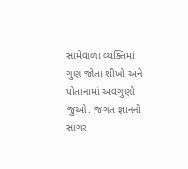સામેવાળા વ્યક્તિમાં ગુણ જોતા શીખો અને પોતાનામાં અવગુણો જુઓ. જગત જ્ઞાનનો સાગર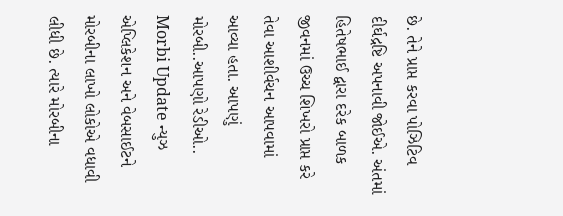છે. તેને પ્રાપ્ત કરવા પોઝિટિવ દીર્ઘદ્રષ્ટિ અપનાવી જોઈએ. અંતમાં હિતેષભાઈ દ્વારા દરેક બાળક જીવનમાં ઉચ્ચ શિખરો પ્રાપ્ત કરે તેવા આશીર્વચન આપવામાં આવ્યા હતા. આપણું મોરબી..આપણો રેડીઓ.. Morbi Update ન્યુઝ એપ્લિકેશન અને વેબસાઈટને મોરબીના લાખો લોકોએ વધાવી લીધી છે. ત્યારે મોરબીના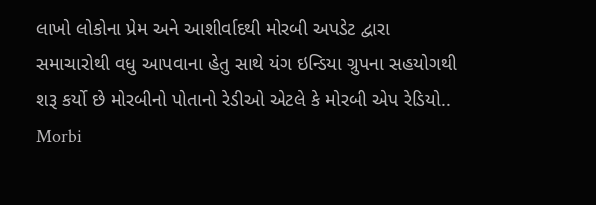લાખો લોકોના પ્રેમ અને આશીર્વાદથી મોરબી અપડેટ દ્વારા સમાચારોથી વધુ આપવાના હેતુ સાથે યંગ ઇન્ડિયા ગ્રુપના સહયોગથી શરૂ કર્યો છે મોરબીનો પોતાનો રેડીઓ એટલે કે મોરબી એપ રેડિયો.. Morbi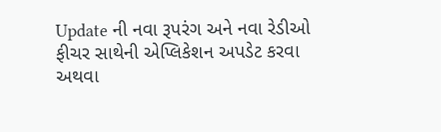Update ની નવા રૂપરંગ અને નવા રેડીઓ ફીચર સાથેની એપ્લિકેશન અપડેટ કરવા અથવા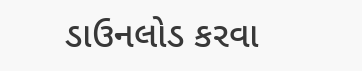ડાઉનલોડ કરવા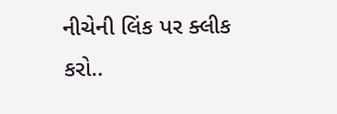નીચેની લિંક પર ક્લીક કરો..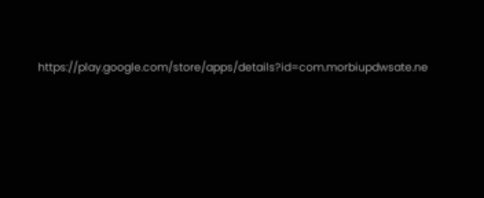https://play.google.com/store/apps/details?id=com.morbiupdwsate.ne